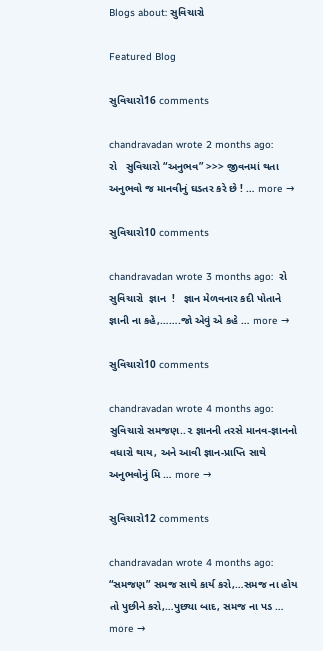Blogs about: સુવિચારો

Featured Blog

સુવિચારો16 comments

chandravadan wrote 2 months ago:      રો   સુવિચારો “અનુભવ” >>> જીવનમાં થતા અનુભવો જ માનવીનું ઘડતર કરે છે ! … more →

સુવિચારો10 comments

chandravadan wrote 3 months ago:  રો        સુવિચારો  જ્ઞાન  !   જ્ઞાન મેળવનાર કદી પોતાને જ્ઞાની ના કહે,…….જો એવું એ કહે … more →

સુવિચારો10 comments

chandravadan wrote 4 months ago:       સુવિચારો સમજણ..૨ જ્ઞાનની તરસે માનવ-જ્ઞાનનો વધારો થાય, અને આવી જ્ઞાન-પ્રાપ્તિ સાથે અનુભવોનું મિ … more →

સુવિચારો12 comments

chandravadan wrote 4 months ago:   “સમજણ” સમજ સાથે કાર્ય કરો,…સમજ ના હોય તો પુછીને કરો,…પુછ્યા બાદ, સમજ ના પડ … more →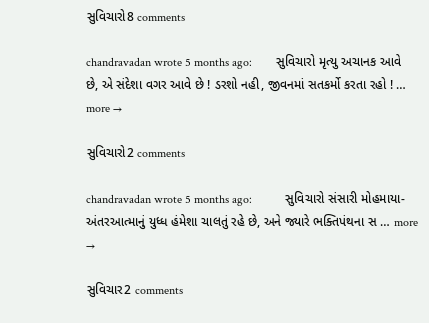સુવિચારો8 comments

chandravadan wrote 5 months ago:        સુવિચારો મૃત્યુ અચાનક આવે છે, એ સંદેશા વગર આવે છે ! ડરશો નહી, જીવનમાં સતકર્મો કરતા રહો ! … more →

સુવિચારો2 comments

chandravadan wrote 5 months ago:           સુવિચારો સંસારી મોહમાયા- અંતરઆત્માનું યુધ્ધ હંમેશા ચાલતું રહે છે, અને જ્યારે ભક્તિપંથના સ … more →

સુવિચાર2 comments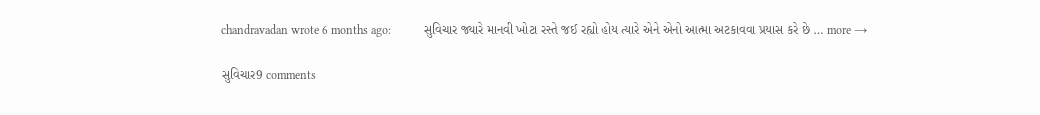chandravadan wrote 6 months ago:           સુવિચાર જ્યારે માનવી ખોટા રસ્તે જઈ રહ્યો હોય ત્યારે એને એનો આત્મા અટકાવવા પ્રયાસ કરે છે … more →

સુવિચાર9 comments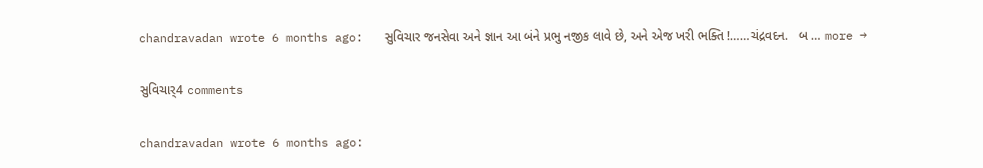chandravadan wrote 6 months ago:   સુવિચાર જનસેવા અને જ્ઞાન આ બંને પ્રભુ નજીક લાવે છે, અને એજ ખરી ભક્તિ !……ચંદ્રવદન.   બ … more →

સુવિચાર્4 comments

chandravadan wrote 6 months ago: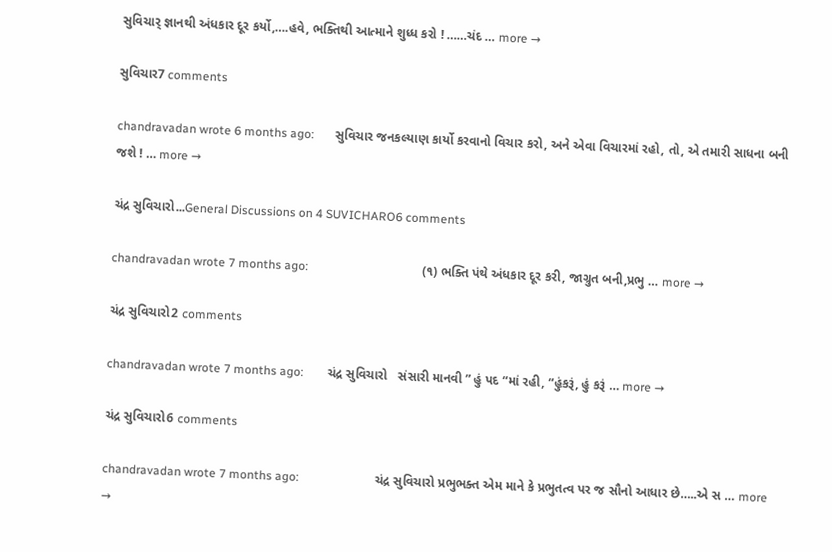સુવિચાર્ જ્ઞાનથી અંધકાર દૂર કર્યો,….હવે, ભક્તિથી આત્માને શુધ્ધ કરો ! ……ચંદ … more →

સુવિચાર7 comments

chandravadan wrote 6 months ago:       સુવિચાર જનકલ્યાણ કાર્યો કરવાનો વિચાર કરો, અને એવા વિચારમાં રહો, તો, એ તમારી સાધના બની જશે ! … more →

ચંદ્ર સુવિચારો...General Discussions on 4 SUVICHARO6 comments

chandravadan wrote 7 months ago:                                      (૧) ભક્તિ પંથે અંધકાર દૂર કરી, જાગ્રુત બની,પ્રભુ … more →

ચંદ્ર સુવિચારો2 comments

chandravadan wrote 7 months ago:        ચંદ્ર સુવિચારો   સંસારી માનવી ” હું પદ “માં રહી, “હુંકરૂં, હું કરૂં … more →

ચંદ્ર સુવિચારો6 comments

chandravadan wrote 7 months ago:                         ચંદ્ર સુવિચારો પ્રભુભક્ત એમ માને કે પ્રભુતત્વ પર જ સૌનો આધાર છે…..એ સ … more →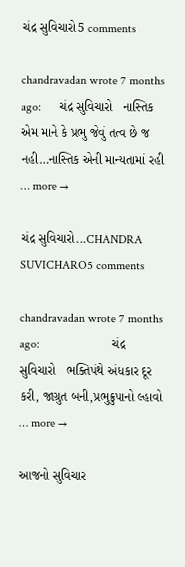ચંદ્ર સુવિચારો5 comments

chandravadan wrote 7 months ago:      ચંદ્ર સુવિચારો   નાસ્તિક એમ માને કે પ્રભુ જેવું તત્વ છે જ નહી…નાસ્તિક એની માન્યતામાં રહી … more →

ચંદ્ર સુવિચારો...CHANDRA SUVICHARO5 comments

chandravadan wrote 7 months ago:                        ચંદ્ર સુવિચારો   ભક્તિપંથે અંધકાર દૂર કરી, જાગ્રુત બની,પ્રભુક્રુપાનો લ્હાવો … more →

આજનો સુવિચાર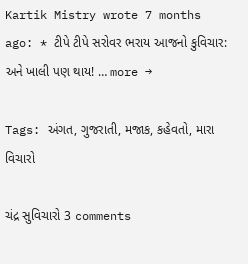Kartik Mistry wrote 7 months ago: * ટીપે ટીપે સરોવર ભરાય આજનો કુવિચાર: અને ખાલી પણ થાય! … more →

Tags: અંગત, ગુજરાતી, મજાક, કહેવતો, મારા વિચારો

ચંદ્ર સુવિચારો 3 comments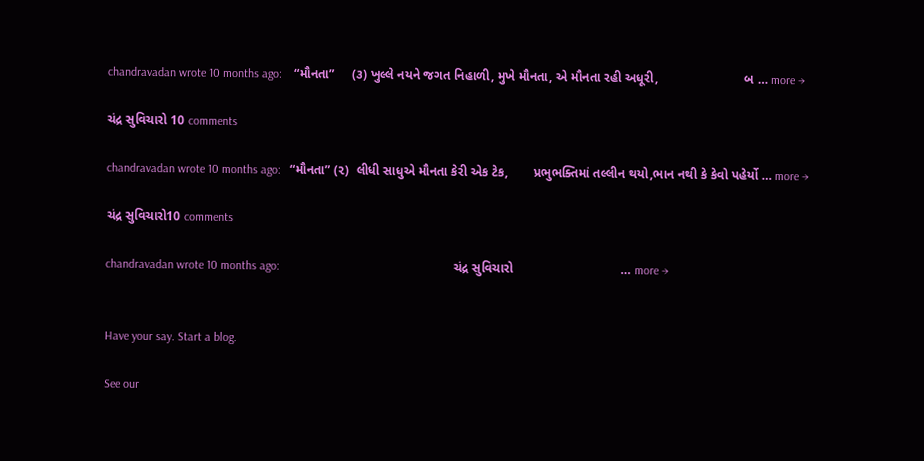chandravadan wrote 10 months ago:    “મૌનતા”     (૩) ખુલ્લે નયને જગત નિહાળી, મુખે મૌનતા, એ મૌનતા રહી અધૂરી,                        બ … more →

ચંદ્ર સુવિચારો 10 comments

chandravadan wrote 10 months ago:   “મૌનતા” (૨)  લીધી સાધુએ મૌનતા કેરી એક ટેક,       પ્રભુભક્તિમાં તલ્લીન થયો,ભાન નથી કે કેવો પહેર્યો … more →

ચંદ્ર સુવિચારો10 comments

chandravadan wrote 10 months ago:                                                          ચંદ્ર સુવિચારો                              … more →


Have your say. Start a blog.

See our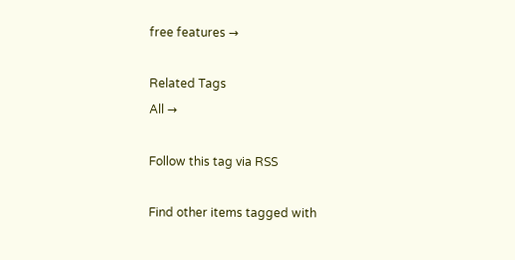free features →

Related Tags
All →

Follow this tag via RSS

Find other items tagged with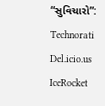“સુવિચારો”:
Technorati Del.icio.us IceRocket